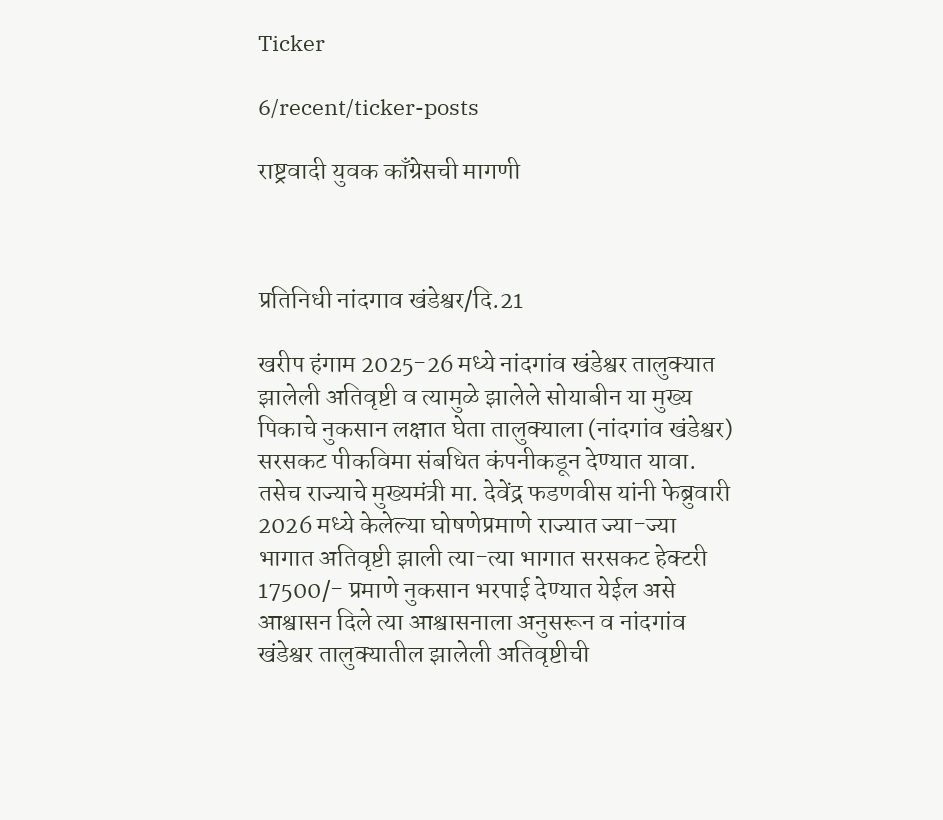Ticker

6/recent/ticker-posts

राष्ट्रवादी युवक काँग्रेसची मागणी



प्रतिनिधी नांदगाव खंडेश्वर/दि.21

खरीप हंगाम 2025-26 मध्ये नांदगांव खंडेश्वर तालुक्यात झालेली अतिवृष्टी व त्यामुळे झालेले सोयाबीन या मुख्य पिकाचे नुकसान लक्षात घेता तालुक्याला (नांदगांव खंडेश्वर) सरसकट पीकविमा संबधित कंपनीकडून देण्यात यावा. तसेच राज्याचे मुख्यमंत्री मा. देवेंद्र फडणवीस यांनी फेब्रुवारी 2026 मध्ये केलेल्या घोषणेप्रमाणे राज्यात ज्या-ज्या भागात अतिवृष्टी झाली त्या-त्या भागात सरसकट हेक्टरी 17500/- प्रमाणे नुकसान भरपाई देण्यात येईल असे आश्वासन दिले त्या आश्वासनाला अनुसरून व नांदगांव खंडेश्वर तालुक्यातील झालेली अतिवृष्टीची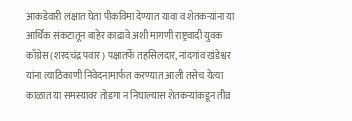आकडेवारी लक्षात घेता पीकविमा देण्यात यावा व शेतकऱ्यांना या आर्थिक संकटातून बाहेर काढावे अशी मागणी राष्ट्रवादी युवक काँग्रेस (शरदचंद्र पवार) पक्षातर्फे तहसिलदार, नांदगांव खंडेश्वर यांना त्याठिकाणी निवेदनामार्फत करण्यात आली तसेच येत्या काळात या समस्यावर तोडगा न निघाल्यास शेतकऱ्यांकडून तीव्र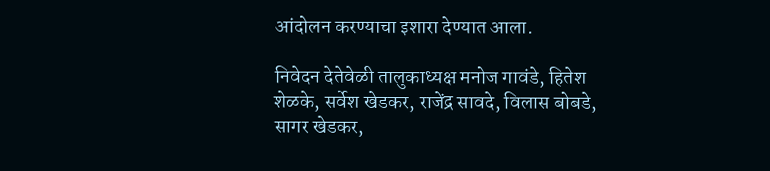आंदोलन करण्याचा इशारा देण्यात आला.

निवेदन देतेवेळी तालुकाध्यक्ष मनोज गावंडे, हितेश शेळके, सर्वेश खेडकर, राजेंद्र सावदे, विलास बोबडे, सागर खेडकर,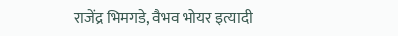राजेंद्र भिमगडे, वैभव भोयर इत्यादी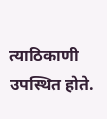त्याठिकाणी उपस्थित होते.